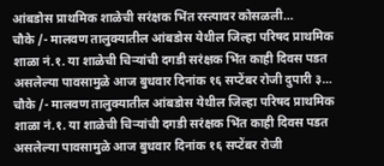आंबडोस प्राथमिक शाळेची सरंक्षक भिंत रस्त्यावर कोसळली…
चौके /- मालवण तालुक्यातील आंबडोस येथील जिल्हा परिषद प्राथमिक शाळा नं.१. या शाळेची चिऱ्यांची दगडी सरंक्षक भिंत काही दिवस पडत असलेल्या पावसामुळे आज बुधवार दिनांक १६ सप्टेंबर रोजी दुपारी ३…
चौके /- मालवण तालुक्यातील आंबडोस येथील जिल्हा परिषद प्राथमिक शाळा नं.१. या शाळेची चिऱ्यांची दगडी सरंक्षक भिंत काही दिवस पडत असलेल्या पावसामुळे आज बुधवार दिनांक १६ सप्टेंबर रोजी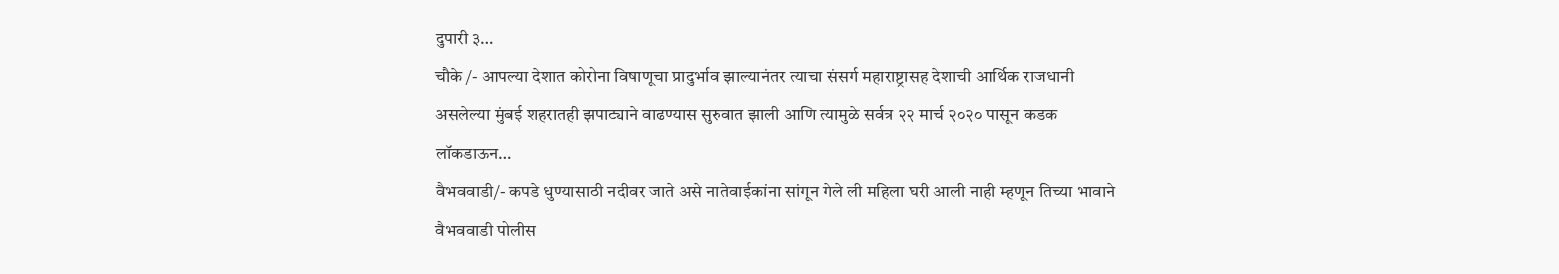दुपारी ३…
चौके /- आपल्या देशात कोरोना विषाणूचा प्रादुर्भाव झाल्यानंतर त्याचा संसर्ग महाराष्ट्रासह देशाची आर्थिक राजधानी असलेल्या मुंबई शहरातही झपाट्याने वाढण्यास सुरुवात झाली आणि त्यामुळे सर्वत्र २२ मार्च २०२० पासून कडक लॉकडाऊन…
वैभववाडी/- कपडे धुण्यासाठी नदीवर जाते असे नातेवाईकांना सांगून गेले ली महिला घरी आली नाही म्हणून तिच्या भावाने वैभववाडी पोलीस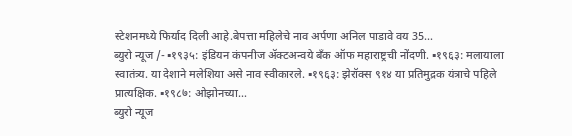स्टेशनमध्ये फिर्याद दिली आहे.बेपत्ता महिलेचे नाव अर्पणा अनिल पाडावे वय 35…
ब्युरो न्यूज /- ▪१९३५: इंडियन कंपनीज ॲक्टअन्वये बँक ऑफ महाराष्ट्रची नोंदणी. ▪१९६३: मलायाला स्वातंत्र्य. या देशाने मलेशिया असे नाव स्वीकारले. ▪१९६३: झेरॉक्स ९१४ या प्रतिमुद्रक यंत्राचे पहिले प्रात्यक्षिक. ▪१९८७: ओझोनच्या…
ब्युरो न्यूज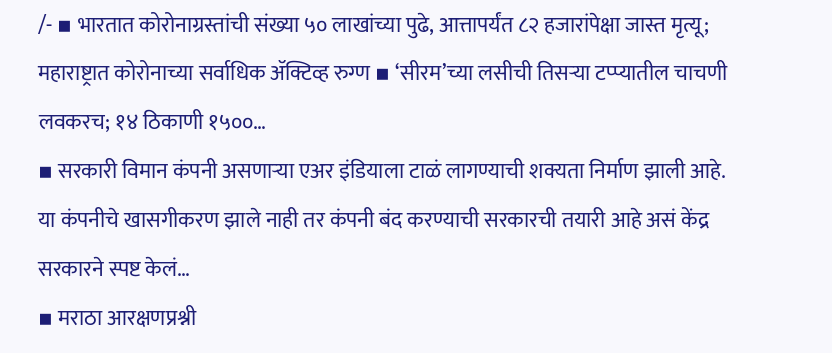/- ▪ भारतात कोरोनाग्रस्तांची संख्या ५० लाखांच्या पुढे, आत्तापर्यंत ८२ हजारांपेक्षा जास्त मृत्यू; महाराष्ट्रात कोरोनाच्या सर्वाधिक ॲक्टिव्ह रुग्ण ▪ ‘सीरम’च्या लसीची तिसऱ्या टप्प्यातील चाचणी लवकरच; १४ ठिकाणी १५००…
▪ सरकारी विमान कंपनी असणाऱ्या एअर इंडियाला टाळं लागण्याची शक्यता निर्माण झाली आहे. या कंपनीचे खासगीकरण झाले नाही तर कंपनी बंद करण्याची सरकारची तयारी आहे असं केंद्र सरकारने स्पष्ट केलं…
▪ मराठा आरक्षणप्रश्नी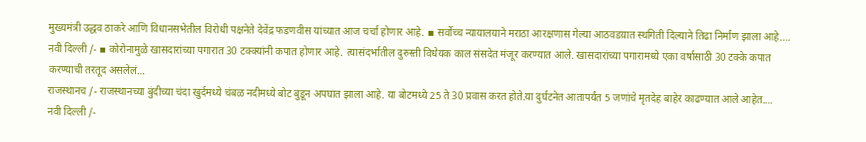मुख्यमंत्री उद्धव ठाकरे आणि विधानसभेतील विरोधी पक्षनेते देवेंद्र फडणवीस यांच्यात आज चर्चा होणार आहे. ▪ सर्वोच्च न्यायालयाने मराठा आरक्षणास गेल्या आठवडय़ात स्थगिती दिल्याने तिढा निर्माण झाला आहे.…
नवी दिल्ली /- ▪ कोरोनामुळे खासदारांच्या पगारात 30 टक्क्यांनी कपात होणार आहे. त्यासंदर्भातील दुरुस्ती विधेयक काल संसदेत मंजूर करण्यात आले. खासदारांच्या पगारामध्ये एका वर्षासाठी 30 टक्के कपात करण्याची तरतूद असलेलं…
राजस्थानच /- राजस्थानच्या बुंदीच्या चंदा खुर्दमध्ये चंबळ नदीमध्ये बोट बुडून अपघात झाला आहे. या बोटमध्ये 25 ते 30 प्रवास करत होते.या दुर्घटनेत आतापर्यंत 5 जणांचे मृतदेह बाहेर काढण्यात आले आहेत.…
नवी दिल्ली /-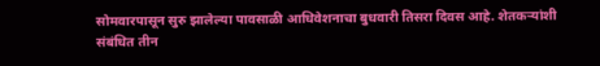सोमवारपासून सुरु झालेल्या पावसाळी आधिवेशनाचा बुधवारी तिसरा दिवस आहे. शेतकऱ्यांशी संबंधित तीन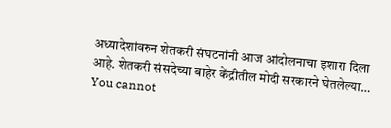अध्यादेशांवरुन शेतकरी संघटनांनी आज आंदोलनाचा इशारा दिला आहे. शेतकरी संसदेच्या बाहेर केंद्रीतील मोदी सरकारने घेतलेल्या…
You cannot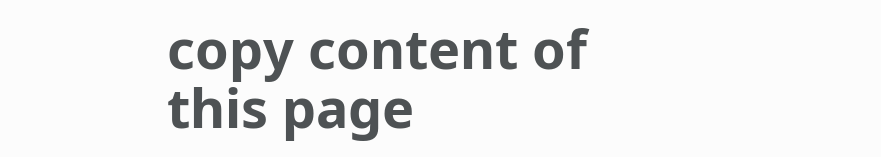copy content of this page